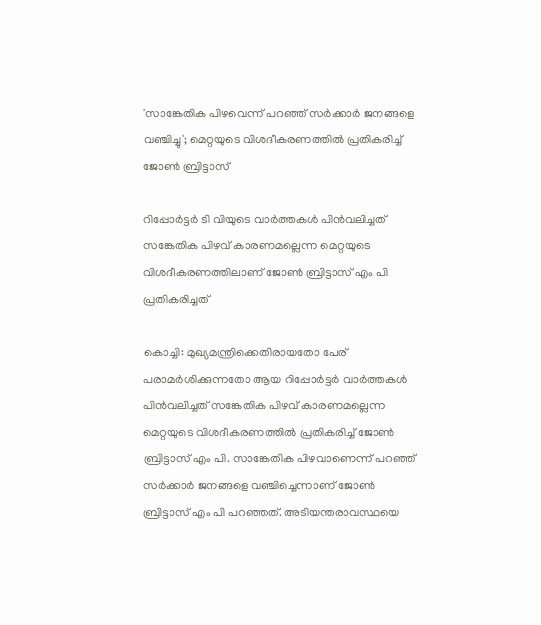'സാങ്കേതിക പിഴവെന്ന് പറഞ്ഞ് സർക്കാർ ജനങ്ങളെ വഞ്ചിച്ചു'; മെറ്റയുടെ വിശദീകരണത്തിൽ പ്രതികരിച്ച് ജോൺ ബ്രിട്ടാസ്

റിപ്പോർട്ടർ ടി വിയുടെ വാര്‍ത്തകള്‍ പിന്‍വലിച്ചത് സങ്കേതിക പിഴവ് കാരണമല്ലെന്ന മെറ്റയുടെ വിശദീകരണത്തിലാണ് ജോണ്‍ ബ്രിട്ടാസ് എം പി പ്രതികരിച്ചത്

കൊച്ചി: മുഖ്യമന്ത്രിക്കെതിരായതോ പേര് പരാമര്‍ശിക്കുന്നതോ ആയ റിപ്പോർട്ടർ വാര്‍ത്തകള്‍ പിന്‍വലിച്ചത് സങ്കേതിക പിഴവ് കാരണമല്ലെന്ന മെറ്റയുടെ വിശദീകരണത്തില്‍ പ്രതികരിച്ച് ജോണ്‍ ബ്രിട്ടാസ് എം പി. സാങ്കേതിക പിഴവാണെന്ന് പറഞ്ഞ് സര്‍ക്കാര്‍ ജനങ്ങളെ വഞ്ചിച്ചെന്നാണ് ജോണ്‍ ബ്രിട്ടാസ് എം പി പറഞ്ഞത്. അടിയന്തരാവസ്ഥയെ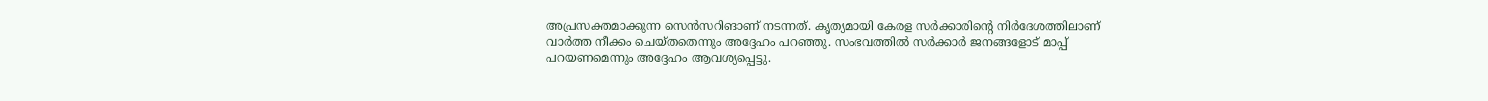അപ്രസക്തമാക്കുന്ന സെന്‍സറിങാണ് നടന്നത്. കൃത്യമായി കേരള സര്‍ക്കാരിന്റെ നിര്‍ദേശത്തിലാണ് വാര്‍ത്ത നീക്കം ചെയ്തതെന്നും അദ്ദേഹം പറഞ്ഞു. സംഭവത്തില്‍ സര്‍ക്കാര്‍ ജനങ്ങളോട് മാപ്പ് പറയണമെന്നും അദ്ദേഹം ആവശ്യപ്പെട്ടു.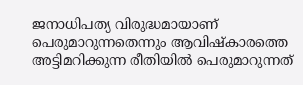ജനാധിപത്യ വിരുദ്ധമായാണ് പെരുമാറുന്നതെന്നും ആവിഷ്‌കാരത്തെ അട്ടിമറിക്കുന്ന രീതിയില്‍ പെരുമാറുന്നത്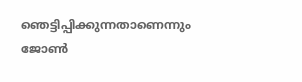ഞെട്ടിപ്പിക്കുന്നതാണെന്നും ജോണ്‍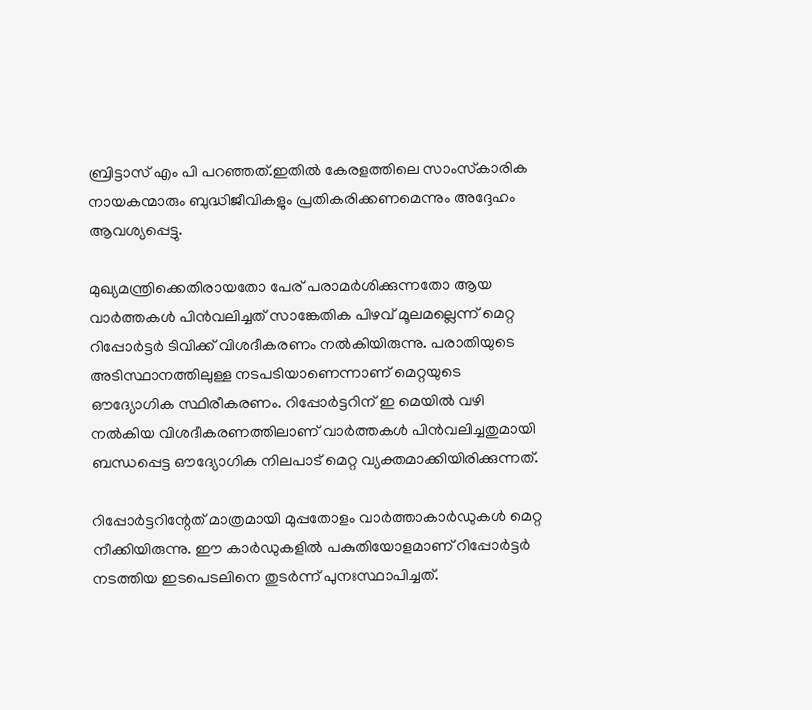ബ്രിട്ടാസ് എം പി പറഞ്ഞത്.ഇതില്‍ കേരളത്തിലെ സാംസ്‌കാരിക നായകന്മാരും ബുദ്ധിജീവികളും പ്രതികരിക്കണമെന്നും അദ്ദേഹം ആവശ്യപ്പെട്ടു.

മുഖ്യമന്ത്രിക്കെതിരായതോ പേര് പരാമര്‍ശിക്കുന്നതോ ആയ വാർത്തകൾ പിൻവലിച്ചത് സാങ്കേതിക പിഴവ് മൂലമല്ലെന്ന് മെറ്റ റിപ്പോർട്ടർ ടിവിക്ക് വിശദീകരണം നൽകിയിരുന്നു. പരാതിയുടെ അടിസ്ഥാനത്തിലുള്ള നടപടിയാണെന്നാണ് മെറ്റയുടെ ഔദ്യോഗിക സ്ഥിരീകരണം. റിപ്പോർട്ടറിന് ഇ മെയിൽ വഴി നൽകിയ വിശദീകരണത്തിലാണ് വാർത്തകൾ പിൻവലിച്ചതുമായി ബന്ധപ്പെട്ട ഔദ്യോഗിക നിലപാട് മെറ്റ വ്യക്തമാക്കിയിരിക്കുന്നത്.

റിപ്പോര്‍ട്ടറിന്റേത് മാത്രമായി മുപ്പതോളം വാര്‍ത്താകാര്‍ഡുകള്‍ മെറ്റ നീക്കിയിരുന്നു. ഈ കാര്‍ഡുകളില്‍ പകുതിയോളമാണ് റിപ്പോർട്ടർ നടത്തിയ ഇടപെടലിനെ തുടർന്ന് പുനഃസ്ഥാപിച്ചത്.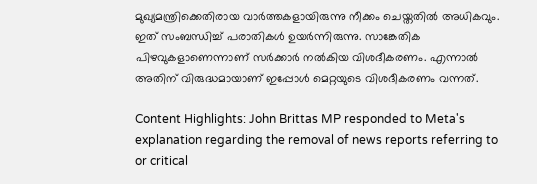മുഖ്യമന്ത്രിക്കെതിരായ വാർത്തകളായിരുന്നു നീക്കം ചെയ്തതിൽ അധികവും. ഇത് സംബന്ധിച്ച് പരാതികൾ ഉയർന്നിരുന്നു. സാങ്കേതിക പിഴവുകളാണെന്നാണ് സർക്കാർ നൽകിയ വിശദീകരണം. എന്നാൽ അതിന് വിരുദ്ധമായാണ് ഇപ്പോൾ മെറ്റയുടെ വിശദീകരണം വന്നത്.

Content Highlights: John Brittas MP responded to Meta's explanation regarding the removal of news reports referring to or critical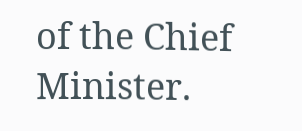of the Chief Minister.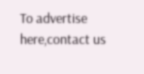To advertise here,contact us